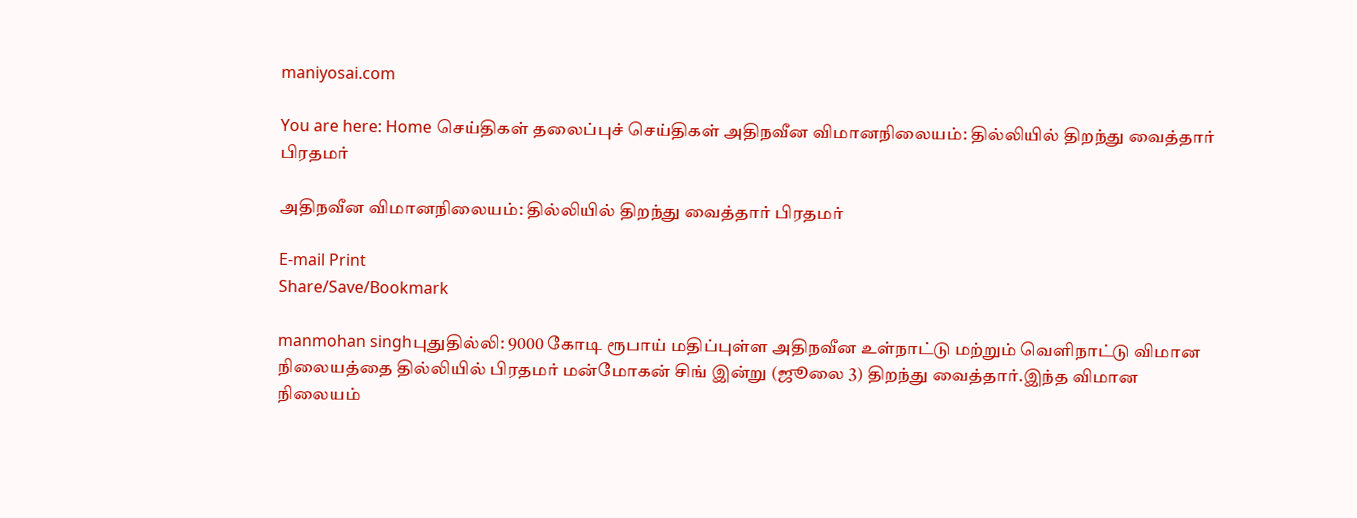maniyosai.com

You are here: Home செய்திகள் தலைப்புச் செய்திகள் அதிநவீன விமானநிலையம்: தில்லியில் திறந்து வைத்தார் பிரதமர்

அதிநவீன விமானநிலையம்: தில்லியில் திறந்து வைத்தார் பிரதமர்

E-mail Print
Share/Save/Bookmark

manmohan singhபுதுதில்லி: 9000 கோடி ரூபாய் மதிப்புள்ள அதிநவீன உள்நாட்டு மற்றும் வெளிநாட்டு விமான நிலையத்தை தில்லியில் பிரதமர் மன்மோகன் சிங் இன்று (ஜூலை 3) திறந்து வைத்தார்.இந்த விமான நிலையம்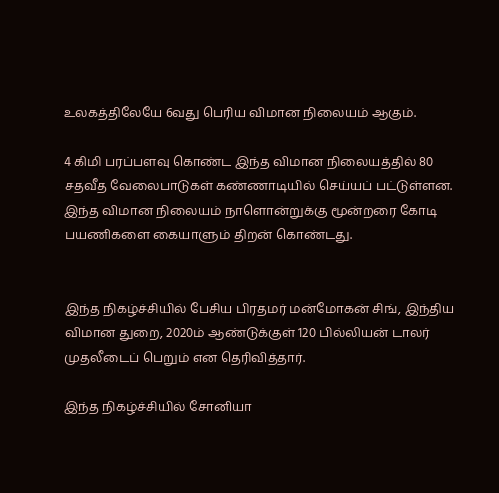உலகத்திலேயே 6வது பெரிய விமான நிலையம் ஆகும்.

4 கிமி பரப்பளவு கொண்ட இந்த விமான நிலையத்தில் 80 சதவீத வேலைபாடுகள் கண்ணாடியில் செய்யப் பட்டுள்ளன. இந்த விமான நிலையம் நாளொன்றுக்கு மூன்றரை கோடி பயணிகளை கையாளும் திறன் கொண்டது.


இந்த நிகழ்ச்சியில் பேசிய பிரதமர் மன்மோகன் சிங், இந்திய விமான துறை, 2020ம் ஆண்டுக்குள் 120 பில்லியன் டாலர் முதலீடைப் பெறும் என தெரிவித்தார்.

இந்த நிகழ்ச்சியில் சோனியா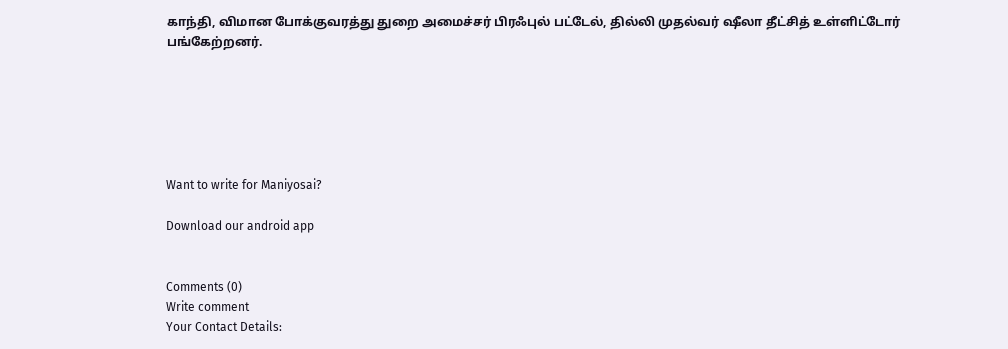காந்தி, விமான போக்குவரத்து துறை அமைச்சர் பிரஃபுல் பட்டேல், தில்லி முதல்வர் ஷீலா தீட்சித் உள்ளிட்டோர் பங்கேற்றனர்.






Want to write for Maniyosai?

Download our android app


Comments (0)
Write comment
Your Contact Details: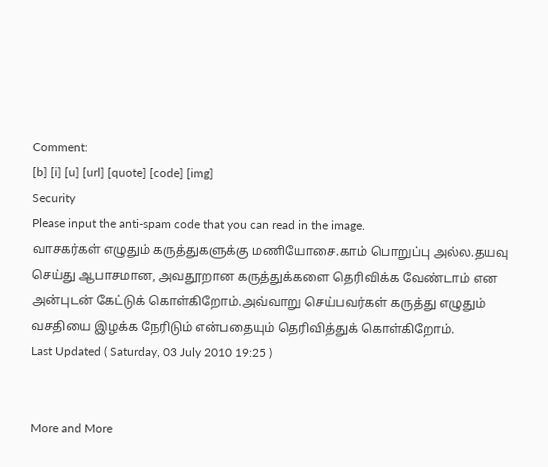Comment:
[b] [i] [u] [url] [quote] [code] [img]
Security
Please input the anti-spam code that you can read in the image.
வாசகர்கள் எழுதும் கருத்துகளுக்கு மணியோசை.காம் பொறுப்பு அல்ல.தயவு செய்து ஆபாசமான, அவதூறான கருத்துக்களை தெரிவிக்க வேண்டாம் என அன்புடன் கேட்டுக் கொள்கிறோம்.அவ்வாறு செய்பவர்கள் கருத்து எழுதும் வசதியை இழக்க நேரிடும் என்பதையும் தெரிவித்துக் கொள்கிறோம்.
Last Updated ( Saturday, 03 July 2010 19:25 )


More and More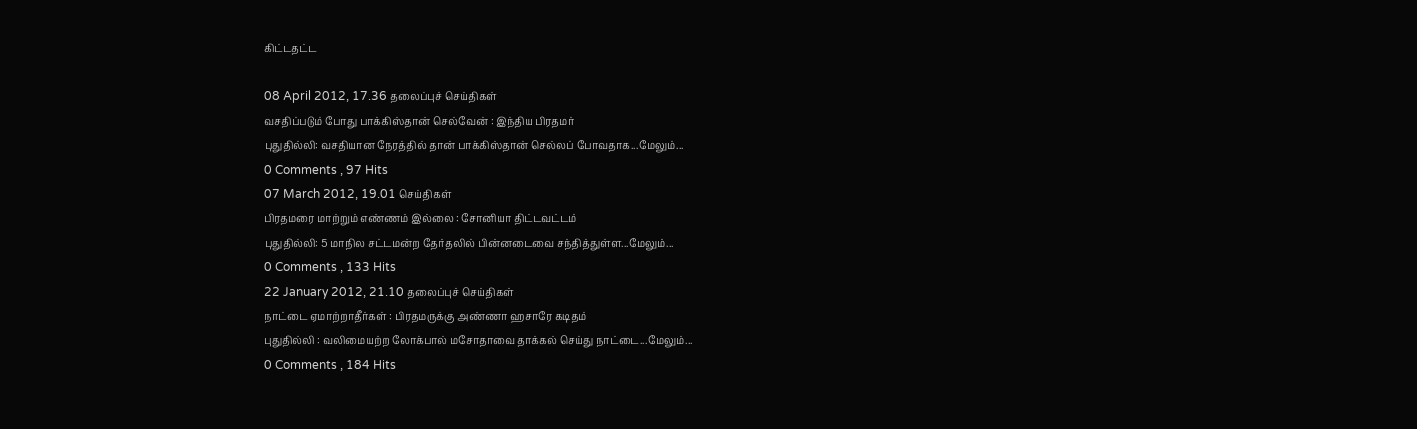கிட்டதட்ட

08 April 2012, 17.36 தலைப்புச் செய்திகள்
வசதிப்படும் போது பாக்கிஸ்தான் செல்வேன் : இந்திய பிரதமர்
புதுதில்லி: வசதியான நேரத்தில் தான் பாக்கிஸ்தான் செல்லப் போவதாக...மேலும்...
0 Comments , 97 Hits
07 March 2012, 19.01 செய்திகள்
பிரதமரை மாற்றும் எண்ணம் இல்லை : சோனியா திட்டவட்டம்
புதுதில்லி: 5 மாநில சட்டமன்ற தேர்தலில் பின்னடைவை சந்தித்துள்ள...மேலும்...
0 Comments , 133 Hits
22 January 2012, 21.10 தலைப்புச் செய்திகள்
நாட்டை ஏமாற்றாதீர்கள் : பிரதமருக்கு அண்ணா ஹசாரே கடிதம்
புதுதில்லி : வலிமையற்ற லோக்பால் மசோதாவை தாக்கல் செய்து நாட்டை...மேலும்...
0 Comments , 184 Hits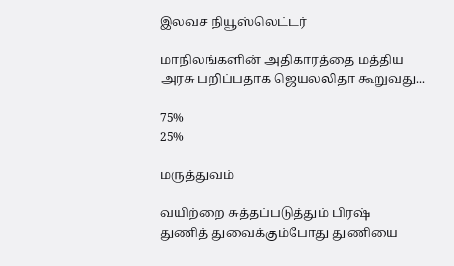இலவச நியூஸ்லெட்டர்

மாநிலங்களின் அதிகாரத்தை மத்திய அரசு பறிப்பதாக ஜெயலலிதா கூறுவது...

75%
25%

மருத்துவம்

வயிற்றை சுத்தப்படுத்தும் பிரஷ்
துணித் துவைக்கும்போது துணியை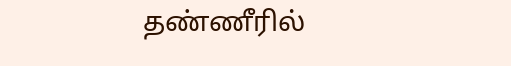தண்ணீரில்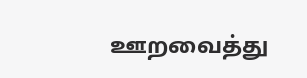ஊறவைத்து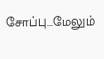சோப்பு...மேலும்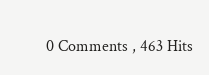0 Comments , 463 Hits